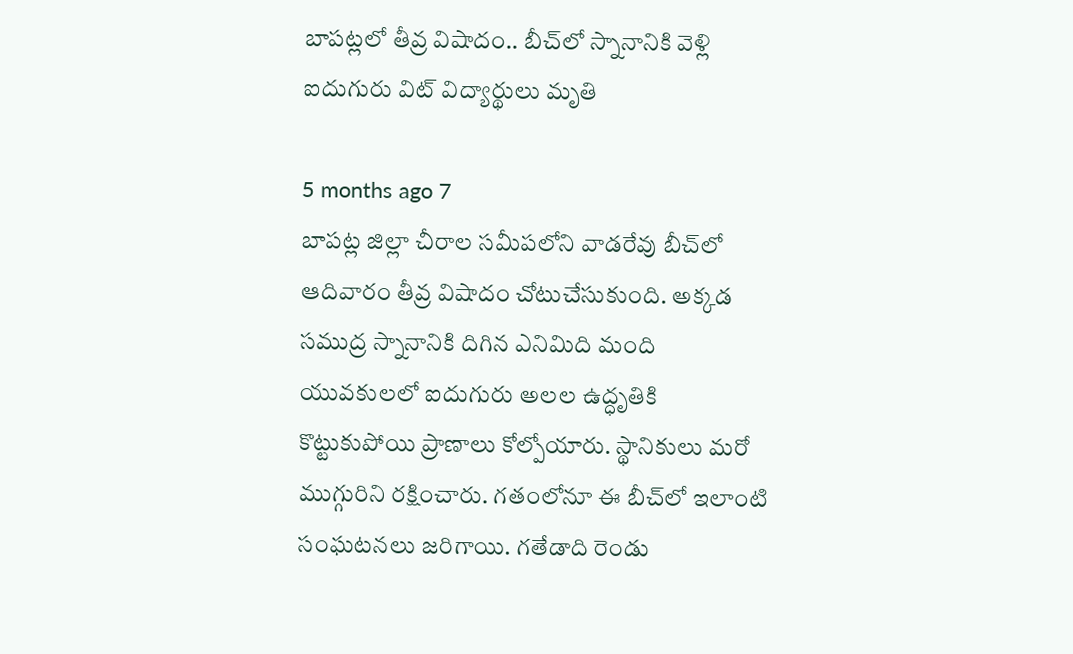బాపట్లలో తీవ్ర విషాదం.. బీచ్‌లో స్నానానికి వెళ్లి ఐదుగురు విట్ విద్యార్థులు మృతి

5 months ago 7
బాపట్ల జిల్లా చీరాల సమీపలోని వాడరేవు బీచ్‌లో ఆదివారం తీవ్ర విషాదం చోటుచేసుకుంది. అక్కడ సముద్ర స్నానానికి దిగిన ఎనిమిది మంది యువకులలో ఐదుగురు అలల ఉద్ధృతికి కొట్టుకుపోయి ప్రాణాలు కోల్పోయారు. స్థానికులు మరో ముగ్గురిని రక్షించారు. గతంలోనూ ఈ బీచ్‌లో ఇలాంటి సంఘటనలు జరిగాయి. గతేడాది రెండు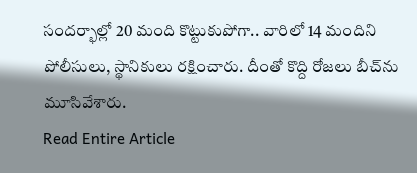సందర్భాల్లో 20 మంది కొట్టుకుపోగా.. వారిలో 14 మందిని పోలీసులు, స్థానికులు రక్షించారు. దీంతో కొద్ది రోజలు బీచ్‌ను మూసివేశారు.
Read Entire Article